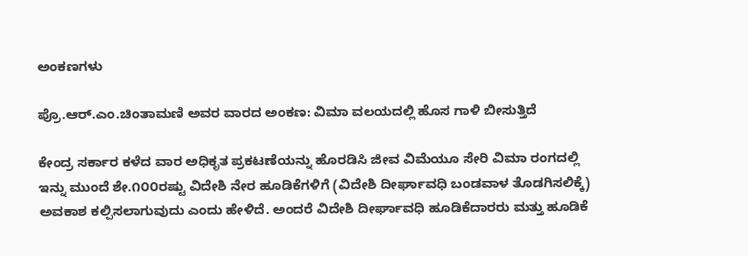ಅಂಕಣಗಳು

ಪ್ರೊ.ಆರ್.ಎಂ.ಚಿಂತಾಮಣಿ ಅವರ ವಾರದ ಅಂಕಣ: ವಿಮಾ ವಲಯದಲ್ಲಿ ಹೊಸ ಗಾಳಿ ಬೀಸುತ್ತಿದೆ

ಕೇಂದ್ರ ಸರ್ಕಾರ ಕಳೆದ ವಾರ ಅಧಿಕೃತ ಪ್ರಕಟಣೆಯನ್ನು ಹೊರಡಿಸಿ ಜೀವ ವಿಮೆಯೂ ಸೇರಿ ವಿಮಾ ರಂಗದಲ್ಲಿ ಇನ್ನು ಮುಂದೆ ಶೇ.೧೦೦ರಷ್ಟು ವಿದೇಶಿ ನೇರ ಹೂಡಿಕೆಗಳಿಗೆ (ವಿದೇಶಿ ದೀರ್ಘಾವಧಿ ಬಂಡವಾಳ ತೊಡಗಿಸಲಿಕ್ಕೆ) ಅವಕಾಶ ಕಲ್ಪಿಸಲಾಗುವುದು ಎಂದು ಹೇಳಿದೆ. ಅಂದರೆ ವಿದೇಶಿ ದೀರ್ಘಾವಧಿ ಹೂಡಿಕೆದಾರರು ಮತ್ತು ಹೂಡಿಕೆ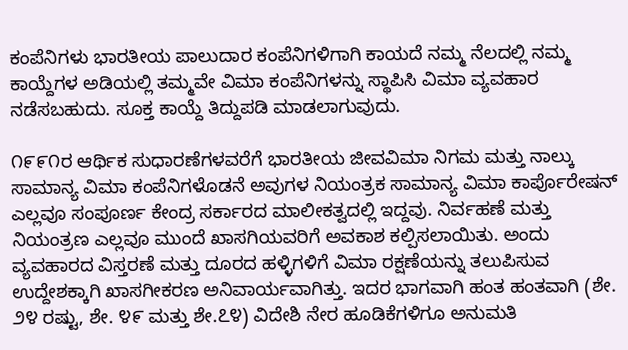ಕಂಪೆನಿಗಳು ಭಾರತೀಯ ಪಾಲುದಾರ ಕಂಪೆನಿಗಳಿಗಾಗಿ ಕಾಯದೆ ನಮ್ಮ ನೆಲದಲ್ಲಿ ನಮ್ಮ ಕಾಯ್ದೆಗಳ ಅಡಿಯಲ್ಲಿ ತಮ್ಮವೇ ವಿಮಾ ಕಂಪೆನಿಗಳನ್ನು ಸ್ಥಾಪಿಸಿ ವಿಮಾ ವ್ಯವಹಾರ ನಡೆಸಬಹುದು. ಸೂಕ್ತ ಕಾಯ್ದೆ ತಿದ್ದುಪಡಿ ಮಾಡಲಾಗುವುದು.

೧೯೯೧ರ ಆರ್ಥಿಕ ಸುಧಾರಣೆಗಳವರೆಗೆ ಭಾರತೀಯ ಜೀವವಿಮಾ ನಿಗಮ ಮತ್ತು ನಾಲ್ಕು ಸಾಮಾನ್ಯ ವಿಮಾ ಕಂಪೆನಿಗಳೊಡನೆ ಅವುಗಳ ನಿಯಂತ್ರಕ ಸಾಮಾನ್ಯ ವಿಮಾ ಕಾರ್ಪೊರೇಷನ್ ಎಲ್ಲವೂ ಸಂಪೂರ್ಣ ಕೇಂದ್ರ ಸರ್ಕಾರದ ಮಾಲೀಕತ್ವದಲ್ಲಿ ಇದ್ದವು. ನಿರ್ವಹಣೆ ಮತ್ತು ನಿಯಂತ್ರಣ ಎಲ್ಲವೂ ಮುಂದೆ ಖಾಸಗಿಯವರಿಗೆ ಅವಕಾಶ ಕಲ್ಪಿಸಲಾಯಿತು. ಅಂದು ವ್ಯವಹಾರದ ವಿಸ್ತರಣೆ ಮತ್ತು ದೂರದ ಹಳ್ಳಿಗಳಿಗೆ ವಿಮಾ ರಕ್ಷಣೆಯನ್ನು ತಲುಪಿಸುವ ಉದ್ದೇಶಕ್ಕಾಗಿ ಖಾಸಗೀಕರಣ ಅನಿವಾರ್ಯವಾಗಿತ್ತು. ಇದರ ಭಾಗವಾಗಿ ಹಂತ ಹಂತವಾಗಿ (ಶೇ. ೨೪ ರಷ್ಟು, ಶೇ. ೪೯ ಮತ್ತು ಶೇ.೭೪) ವಿದೇಶಿ ನೇರ ಹೂಡಿಕೆಗಳಿಗೂ ಅನುಮತಿ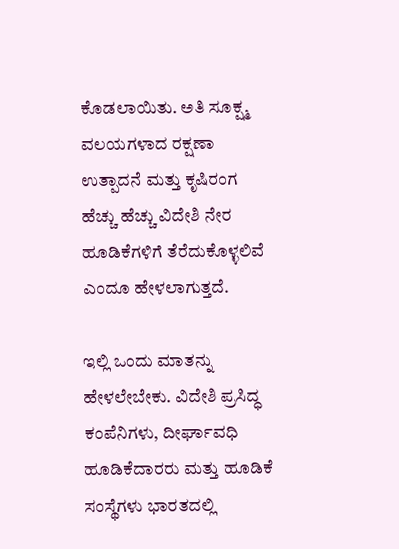ಕೊಡಲಾಯಿತು. ಅತಿ ಸೂಕ್ಷ್ಮ ವಲಯಗಳಾದ ರಕ್ಷಣಾ ಉತ್ಪಾದನೆ ಮತ್ತು ಕೃಷಿರಂಗ ಹೆಚ್ಚು ಹೆಚ್ಚು ವಿದೇಶಿ ನೇರ ಹೂಡಿಕೆಗಳಿಗೆ ತೆರೆದುಕೊಳ್ಳಲಿವೆ ಎಂದೂ ಹೇಳಲಾಗುತ್ತದೆ.

ಇಲ್ಲಿ ಒಂದು ಮಾತನ್ನು ಹೇಳಲೇಬೇಕು. ವಿದೇಶಿ ಪ್ರಸಿದ್ಧ ಕಂಪೆನಿಗಳು, ದೀರ್ಘಾವಧಿ ಹೂಡಿಕೆದಾರರು ಮತ್ತು ಹೂಡಿಕೆ ಸಂಸ್ಥೆಗಳು ಭಾರತದಲ್ಲಿ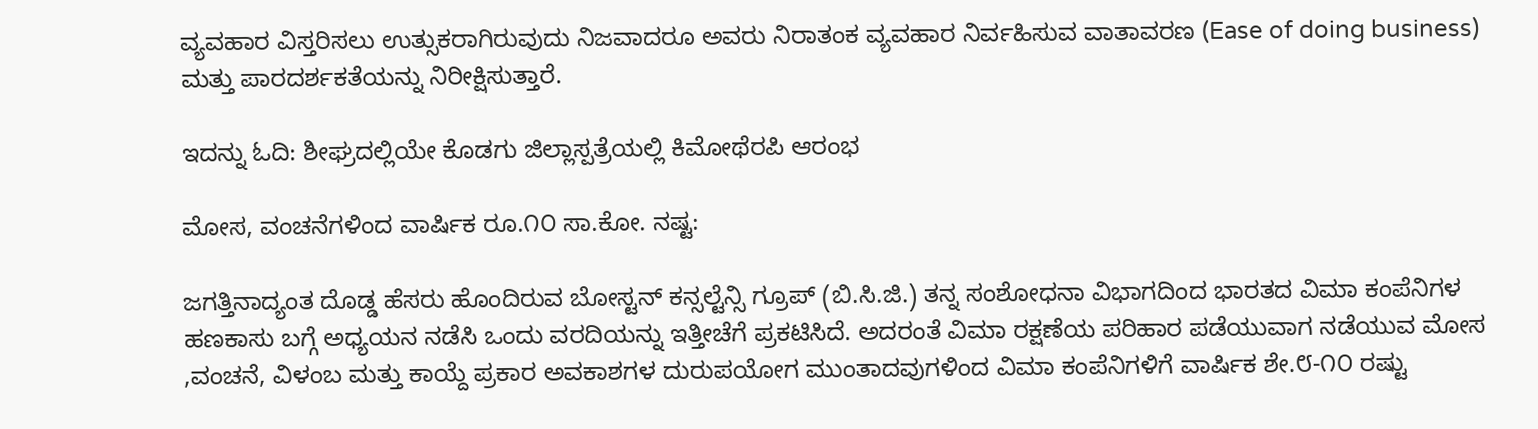ವ್ಯವಹಾರ ವಿಸ್ತರಿಸಲು ಉತ್ಸುಕರಾಗಿರುವುದು ನಿಜವಾದರೂ ಅವರು ನಿರಾತಂಕ ವ್ಯವಹಾರ ನಿರ್ವಹಿಸುವ ವಾತಾವರಣ (Ease of doing business) ಮತ್ತು ಪಾರದರ್ಶಕತೆಯನ್ನು ನಿರೀಕ್ಷಿಸುತ್ತಾರೆ.

ಇದನ್ನು ಓದಿ: ಶೀಘ್ರದಲ್ಲಿಯೇ ಕೊಡಗು ಜಿಲ್ಲಾಸ್ಪತ್ರೆಯಲ್ಲಿ ಕಿಮೋಥೆರಪಿ ಆರಂಭ

ಮೋಸ, ವಂಚನೆಗಳಿಂದ ವಾರ್ಷಿಕ ರೂ.೧೦ ಸಾ.ಕೋ. ನಷ್ಟ:

ಜಗತ್ತಿನಾದ್ಯಂತ ದೊಡ್ಡ ಹೆಸರು ಹೊಂದಿರುವ ಬೋಸ್ಟನ್ ಕನ್ಸಲ್ಟೆನ್ಸಿ ಗ್ರೂಪ್ (ಬಿ.ಸಿ.ಜಿ.) ತನ್ನ ಸಂಶೋಧನಾ ವಿಭಾಗದಿಂದ ಭಾರತದ ವಿಮಾ ಕಂಪೆನಿಗಳ ಹಣಕಾಸು ಬಗ್ಗೆ ಅಧ್ಯಯನ ನಡೆಸಿ ಒಂದು ವರದಿಯನ್ನು ಇತ್ತೀಚೆಗೆ ಪ್ರಕಟಿಸಿದೆ. ಅದರಂತೆ ವಿಮಾ ರಕ್ಷಣೆಯ ಪರಿಹಾರ ಪಡೆಯುವಾಗ ನಡೆಯುವ ಮೋಸ ,ವಂಚನೆ, ವಿಳಂಬ ಮತ್ತು ಕಾಯ್ದೆ ಪ್ರಕಾರ ಅವಕಾಶಗಳ ದುರುಪಯೋಗ ಮುಂತಾದವುಗಳಿಂದ ವಿಮಾ ಕಂಪೆನಿಗಳಿಗೆ ವಾರ್ಷಿಕ ಶೇ.೮-೧೦ ರಷ್ಟು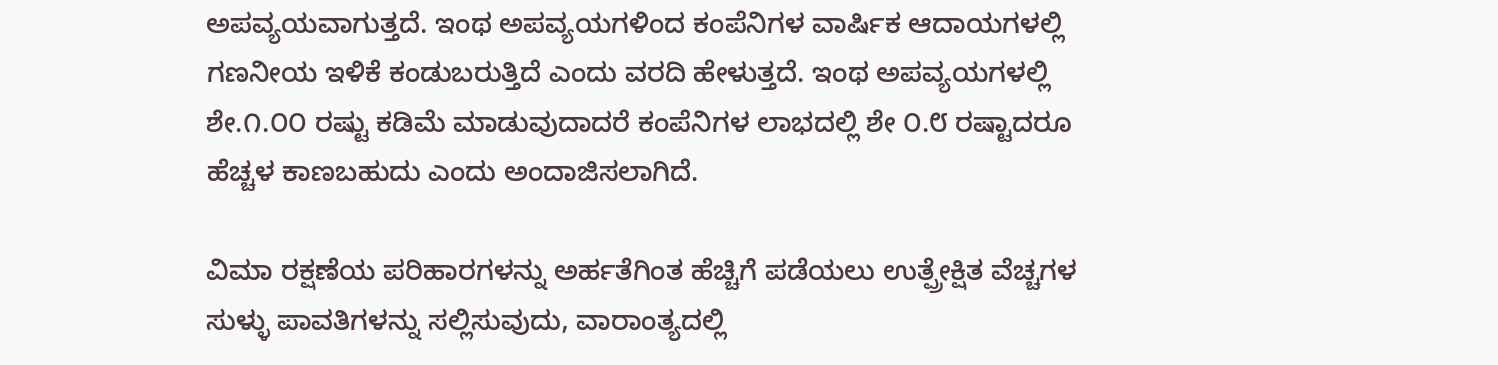ಅಪವ್ಯಯವಾಗುತ್ತದೆ. ಇಂಥ ಅಪವ್ಯಯಗಳಿಂದ ಕಂಪೆನಿಗಳ ವಾರ್ಷಿಕ ಆದಾಯಗಳಲ್ಲಿ ಗಣನೀಯ ಇಳಿಕೆ ಕಂಡುಬರುತ್ತಿದೆ ಎಂದು ವರದಿ ಹೇಳುತ್ತದೆ. ಇಂಥ ಅಪವ್ಯಯಗಳಲ್ಲಿ ಶೇ.೧.೦೦ ರಷ್ಟು ಕಡಿಮೆ ಮಾಡುವುದಾದರೆ ಕಂಪೆನಿಗಳ ಲಾಭದಲ್ಲಿ ಶೇ ೦.೮ ರಷ್ಟಾದರೂ ಹೆಚ್ಚಳ ಕಾಣಬಹುದು ಎಂದು ಅಂದಾಜಿಸಲಾಗಿದೆ.

ವಿಮಾ ರಕ್ಷಣೆಯ ಪರಿಹಾರಗಳನ್ನು ಅರ್ಹತೆಗಿಂತ ಹೆಚ್ಚಿಗೆ ಪಡೆಯಲು ಉತ್ಪ್ರೇಕ್ಷಿತ ವೆಚ್ಚಗಳ ಸುಳ್ಳು ಪಾವತಿಗಳನ್ನು ಸಲ್ಲಿಸುವುದು, ವಾರಾಂತ್ಯದಲ್ಲಿ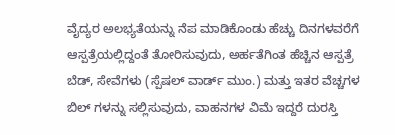ವೈದ್ಯರ ಅಲಭ್ಯತೆಯನ್ನು ನೆಪ ಮಾಡಿಕೊಂಡು ಹೆಚ್ಚು ದಿನಗಳವರೆಗೆ ಆಸ್ಪತ್ರೆಯಲ್ಲಿದ್ದಂತೆ ತೋರಿಸುವುದು, ಅರ್ಹತೆಗಿಂತ ಹೆಚ್ಚಿನ ಆಸ್ಪತ್ರೆ ಬೆಡ್, ಸೇವೆಗಳು (ಸ್ಪೆಷಲ್ ವಾರ್ಡ್ ಮುಂ.) ಮತ್ತು ಇತರ ವೆಚ್ಚಗಳ ಬಿಲ್ ಗಳನ್ನು ಸಲ್ಲಿಸುವುದು, ವಾಹನಗಳ ವಿಮೆ ಇದ್ದರೆ ದುರಸ್ತಿ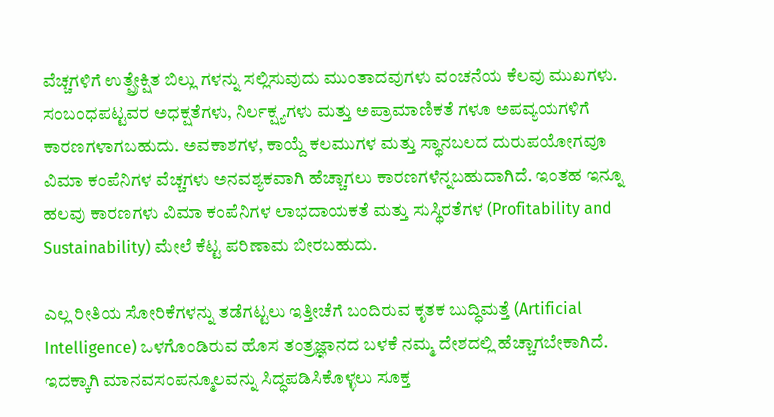ವೆಚ್ಚಗಳಿಗೆ ಉತ್ಪ್ರೇಕ್ಷಿತ ಬಿಲ್ಲು ಗಳನ್ನು ಸಲ್ಲಿಸುವುದು ಮುಂತಾದವುಗಳು ವಂಚನೆಯ ಕೆಲವು ಮುಖಗಳು. ಸಂಬಂಧಪಟ್ಟವರ ಅಧಕ್ಷತೆಗಳು, ನಿರ್ಲಕ್ಷ್ಯಗಳು ಮತ್ತು ಅಪ್ರಾಮಾಣಿಕತೆ ಗಳೂ ಅಪವ್ಯಯಗಳಿಗೆ ಕಾರಣಗಳಾಗಬಹುದು. ಅವಕಾಶಗಳ, ಕಾಯ್ದೆ ಕಲಮುಗಳ ಮತ್ತು ಸ್ಥಾನಬಲದ ದುರುಪಯೋಗವೂ ವಿಮಾ ಕಂಪೆನಿಗಳ ವೆಚ್ಚಗಳು ಅನವಶ್ಯಕವಾಗಿ ಹೆಚ್ಚಾಗಲು ಕಾರಣಗಳೆನ್ನಬಹುದಾಗಿದೆ. ಇಂತಹ ಇನ್ನೂ ಹಲವು ಕಾರಣಗಳು ವಿಮಾ ಕಂಪೆನಿಗಳ ಲಾಭದಾಯಕತೆ ಮತ್ತು ಸುಸ್ಥಿರತೆಗಳ (Profitability and Sustainability) ಮೇಲೆ ಕೆಟ್ಟ ಪರಿಣಾಮ ಬೀರಬಹುದು.

ಎಲ್ಲ ರೀತಿಯ ಸೋರಿಕೆಗಳನ್ನು ತಡೆಗಟ್ಟಲು ಇತ್ತೀಚೆಗೆ ಬಂದಿರುವ ಕೃತಕ ಬುದ್ಧಿಮತ್ತೆ (Artificial Intelligence) ಒಳಗೊಂಡಿರುವ ಹೊಸ ತಂತ್ರಜ್ಞಾನದ ಬಳಕೆ ನಮ್ಮ ದೇಶದಲ್ಲಿ ಹೆಚ್ಚಾಗಬೇಕಾಗಿದೆ. ಇದಕ್ಕಾಗಿ ಮಾನವಸಂಪನ್ಮೂಲವನ್ನು ಸಿದ್ಧಪಡಿಸಿಕೊಳ್ಳಲು ಸೂಕ್ತ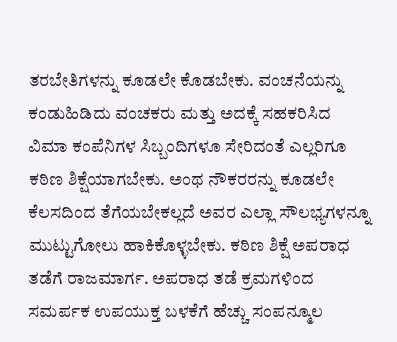ತರಬೇತಿಗಳನ್ನು ಕೂಡಲೇ ಕೊಡಬೇಕು. ವಂಚನೆಯನ್ನು ಕಂಡುಹಿಡಿದು ವಂಚಕರು ಮತ್ತು ಅದಕ್ಕೆ ಸಹಕರಿಸಿದ ವಿಮಾ ಕಂಪೆನಿಗಳ ಸಿಬ್ಬಂದಿಗಳೂ ಸೇರಿದಂತೆ ಎಲ್ಲರಿಗೂ ಕಠಿಣ ಶಿಕ್ಷೆಯಾಗಬೇಕು. ಅಂಥ ನೌಕರರನ್ನು ಕೂಡಲೇ ಕೆಲಸದಿಂದ ತೆಗೆಯಬೇಕಲ್ಲದೆ ಅವರ ಎಲ್ಲಾ ಸೌಲಭ್ಯಗಳನ್ನೂ ಮುಟ್ಟುಗೋಲು ಹಾಕಿಕೊಳ್ಳಬೇಕು. ಕಠಿಣ ಶಿಕ್ಷೆ ಅಪರಾಧ ತಡೆಗೆ ರಾಜಮಾರ್ಗ. ಅಪರಾಧ ತಡೆ ಕ್ರಮಗಳಿಂದ ಸಮರ್ಪಕ ಉಪಯುಕ್ತ ಬಳಕೆಗೆ ಹೆಚ್ಚು ಸಂಪನ್ಮೂಲ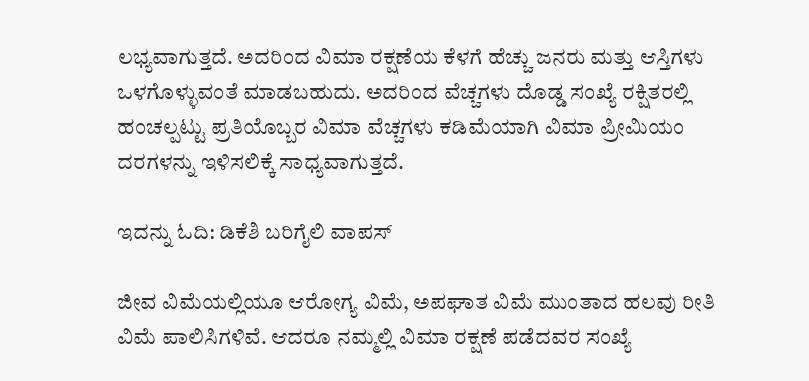ಲಭ್ಯವಾಗುತ್ತದೆ. ಅದರಿಂದ ವಿಮಾ ರಕ್ಷಣೆಯ ಕೆಳಗೆ ಹೆಚ್ಚು ಜನರು ಮತ್ತು ಆಸ್ತಿಗಳು ಒಳಗೊಳ್ಳುವಂತೆ ಮಾಡಬಹುದು. ಅದರಿಂದ ವೆಚ್ಚಗಳು ದೊಡ್ಡ ಸಂಖ್ಯೆ ರಕ್ಷಿತರಲ್ಲಿ ಹಂಚಲ್ಪಟ್ಟು ಪ್ರತಿಯೊಬ್ಬರ ವಿಮಾ ವೆಚ್ಚಗಳು ಕಡಿಮೆಯಾಗಿ ವಿಮಾ ಪ್ರೀಮಿಯಂ ದರಗಳನ್ನು ಇಳಿಸಲಿಕ್ಕೆ ಸಾಧ್ಯವಾಗುತ್ತದೆ.

ಇದನ್ನು ಓದಿ: ಡಿಕೆಶಿ ಬರಿಗೈಲಿ ವಾಪಸ್

ಜೀವ ವಿಮೆಯಲ್ಲಿಯೂ ಆರೋಗ್ಯ ವಿಮೆ, ಅಪಘಾತ ವಿಮೆ ಮುಂತಾದ ಹಲವು ರೀತಿ ವಿಮೆ ಪಾಲಿಸಿಗಳಿವೆ. ಆದರೂ ನಮ್ಮಲ್ಲಿ ವಿಮಾ ರಕ್ಷಣೆ ಪಡೆದವರ ಸಂಖ್ಯೆ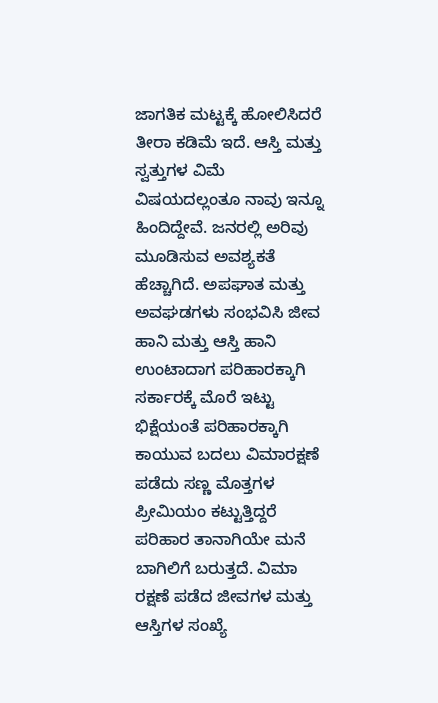ಜಾಗತಿಕ ಮಟ್ಟಕ್ಕೆ ಹೋಲಿಸಿದರೆ ತೀರಾ ಕಡಿಮೆ ಇದೆ. ಆಸ್ತಿ ಮತ್ತು ಸ್ವತ್ತುಗಳ ವಿಮೆ ವಿಷಯದಲ್ಲಂತೂ ನಾವು ಇನ್ನೂ ಹಿಂದಿದ್ದೇವೆ. ಜನರಲ್ಲಿ ಅರಿವು ಮೂಡಿಸುವ ಅವಶ್ಯಕತೆ ಹೆಚ್ಚಾಗಿದೆ. ಅಪಘಾತ ಮತ್ತು ಅವಘಡಗಳು ಸಂಭವಿಸಿ ಜೀವ ಹಾನಿ ಮತ್ತು ಆಸ್ತಿ ಹಾನಿ ಉಂಟಾದಾಗ ಪರಿಹಾರಕ್ಕಾಗಿ ಸರ್ಕಾರಕ್ಕೆ ಮೊರೆ ಇಟ್ಟು ಭಿಕ್ಷೆಯಂತೆ ಪರಿಹಾರಕ್ಕಾಗಿ ಕಾಯುವ ಬದಲು ವಿಮಾರಕ್ಷಣೆ ಪಡೆದು ಸಣ್ಣ ಮೊತ್ತಗಳ ಪ್ರೀಮಿಯಂ ಕಟ್ಟುತ್ತಿದ್ದರೆ ಪರಿಹಾರ ತಾನಾಗಿಯೇ ಮನೆ ಬಾಗಿಲಿಗೆ ಬರುತ್ತದೆ. ವಿಮಾ ರಕ್ಷಣೆ ಪಡೆದ ಜೀವಗಳ ಮತ್ತು ಆಸ್ತಿಗಳ ಸಂಖ್ಯೆ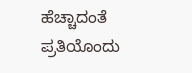ಹೆಚ್ಚಾದಂತೆ ಪ್ರತಿಯೊಂದು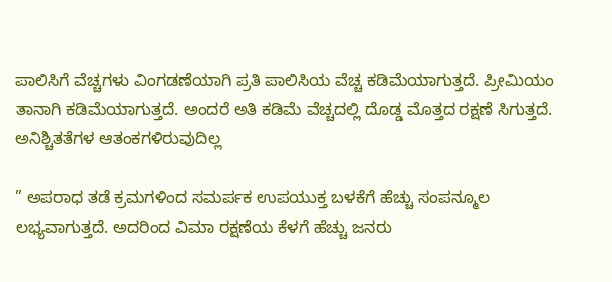ಪಾಲಿಸಿಗೆ ವೆಚ್ಚಗಳು ವಿಂಗಡಣೆಯಾಗಿ ಪ್ರತಿ ಪಾಲಿಸಿಯ ವೆಚ್ಚ ಕಡಿಮೆಯಾಗುತ್ತದೆ. ಪ್ರೀಮಿಯಂ ತಾನಾಗಿ ಕಡಿಮೆಯಾಗುತ್ತದೆ. ಅಂದರೆ ಅತಿ ಕಡಿಮೆ ವೆಚ್ಚದಲ್ಲಿ ದೊಡ್ಡ ಮೊತ್ತದ ರಕ್ಷಣೆ ಸಿಗುತ್ತದೆ. ಅನಿಶ್ಚಿತತೆಗಳ ಆತಂಕಗಳಿರುವುದಿಲ್ಲ

” ಅಪರಾಧ ತಡೆ ಕ್ರಮಗಳಿಂದ ಸಮರ್ಪಕ ಉಪಯುಕ್ತ ಬಳಕೆಗೆ ಹೆಚ್ಚು ಸಂಪನ್ಮೂಲ ಲಭ್ಯವಾಗುತ್ತದೆ. ಅದರಿಂದ ವಿಮಾ ರಕ್ಷಣೆಯ ಕೆಳಗೆ ಹೆಚ್ಚು ಜನರು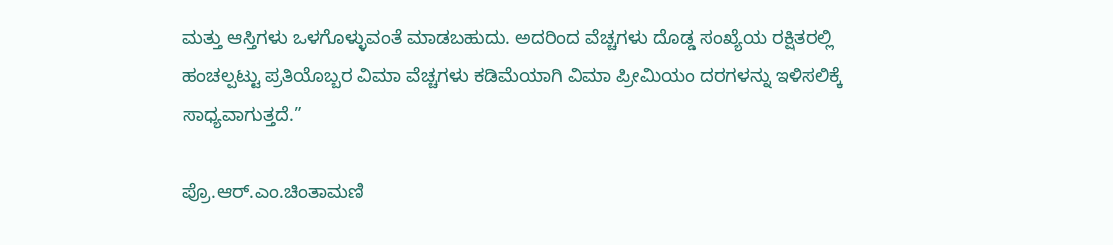ಮತ್ತು ಆಸ್ತಿಗಳು ಒಳಗೊಳ್ಳುವಂತೆ ಮಾಡಬಹುದು. ಅದರಿಂದ ವೆಚ್ಚಗಳು ದೊಡ್ಡ ಸಂಖ್ಯೆಯ ರಕ್ಷಿತರಲ್ಲಿ ಹಂಚಲ್ಪಟ್ಟು ಪ್ರತಿಯೊಬ್ಬರ ವಿಮಾ ವೆಚ್ಚಗಳು ಕಡಿಮೆಯಾಗಿ ವಿಮಾ ಪ್ರೀಮಿಯಂ ದರಗಳನ್ನು ಇಳಿಸಲಿಕ್ಕೆ ಸಾಧ್ಯವಾಗುತ್ತದೆ.”

ಪ್ರೊ.ಆರ್.ಎಂ.ಚಿಂತಾಮಣಿ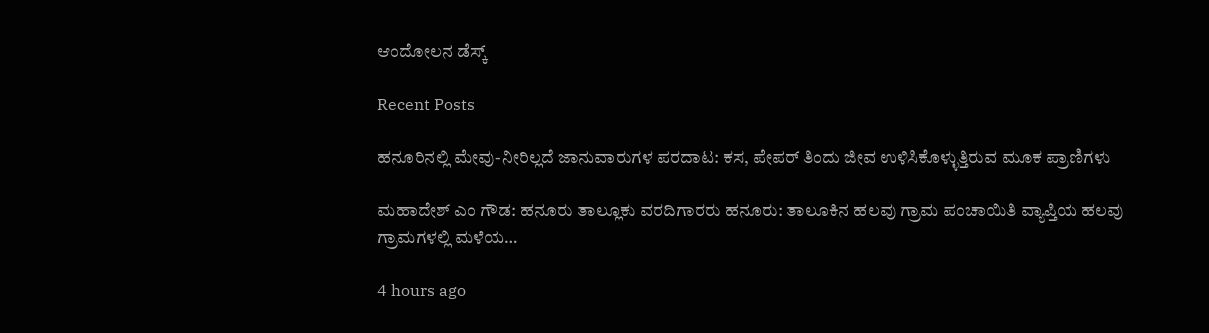ಆಂದೋಲನ ಡೆಸ್ಕ್

Recent Posts

ಹನೂರಿನಲ್ಲಿ ಮೇವು-ನೀರಿಲ್ಲದೆ ಜಾನುವಾರುಗಳ ಪರದಾಟ: ಕಸ, ಪೇಪರ್ ತಿಂದು ಜೀವ ಉಳಿಸಿಕೊಳ್ಳುತ್ತಿರುವ ಮೂಕ ಪ್ರಾಣಿಗಳು

ಮಹಾದೇಶ್‌ ಎಂ ಗೌಡ: ಹನೂರು ತಾಲ್ಲೂಕು ವರದಿಗಾರರು ಹನೂರು: ತಾಲೂಕಿನ ಹಲವು ಗ್ರಾಮ ಪಂಚಾಯಿತಿ ವ್ಯಾಪ್ತಿಯ ಹಲವು ಗ್ರಾಮಗಳಲ್ಲಿ ಮಳೆಯ…

4 hours ago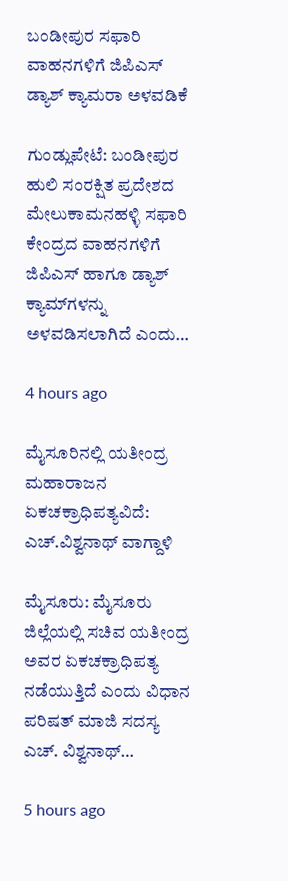ಬಂಡೀಪುರ ಸಫಾರಿ ವಾಹನಗಳಿಗೆ ಜಿಪಿಎಸ್ ಡ್ಯಾಶ್ ಕ್ಯಾಮರಾ ಅಳವಡಿಕೆ

ಗುಂಡ್ಲುಪೇಟೆ: ಬಂಡೀಪುರ ಹುಲಿ ಸಂರಕ್ಷಿತ ಪ್ರದೇಶದ ಮೇಲುಕಾಮನಹಳ್ಳಿ ಸಫಾರಿ ಕೇಂದ್ರದ ವಾಹನಗಳಿಗೆ ಜಿಪಿಎಸ್ ಹಾಗೂ ಡ್ಯಾಶ್ ಕ್ಯಾಮ್‌ಗಳನ್ನು ಅಳವಡಿಸಲಾಗಿದೆ ಎಂದು…

4 hours ago

ಮೈಸೂರಿನಲ್ಲಿ ಯತೀಂದ್ರ ಮಹಾರಾಜನ ಏಕಚಕ್ರಾಧಿಪತ್ಯವಿದೆ: ಎಚ್.ವಿಶ್ವನಾಥ್ ವಾಗ್ದಾಳಿ

ಮೈಸೂರು: ಮೈಸೂರು ಜಿಲ್ಲೆಯಲ್ಲಿ ಸಚಿವ ಯತೀಂದ್ರ ಅವರ ಏಕಚಕ್ರಾಧಿಪತ್ಯ ನಡೆಯುತ್ತಿದೆ ಎಂದು ವಿಧಾನ ಪರಿಷತ್ ಮಾಜಿ ಸದಸ್ಯ ಎಚ್. ವಿಶ್ವನಾಥ್…

5 hours ago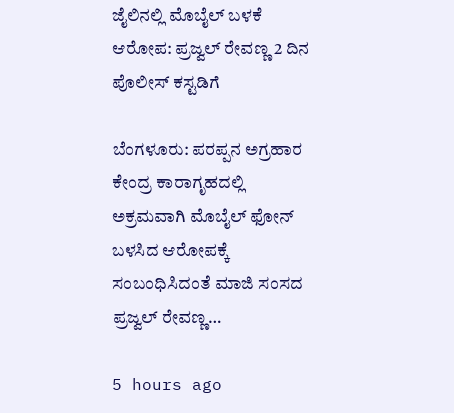ಜೈಲಿನಲ್ಲಿ ಮೊಬೈಲ್ ಬಳಕೆ ಆರೋಪ: ಪ್ರಜ್ವಲ್ ರೇವಣ್ಣ 2 ದಿನ ಪೊಲೀಸ್ ಕಸ್ಟಡಿಗೆ

ಬೆಂಗಳೂರು: ಪರಪ್ಪನ ಅಗ್ರಹಾರ ಕೇಂದ್ರ ಕಾರಾಗೃಹದಲ್ಲಿ ಅಕ್ರಮವಾಗಿ ಮೊಬೈಲ್ ಫೋನ್ ಬಳಸಿದ ಆರೋಪಕ್ಕೆ ಸಂಬಂಧಿಸಿದಂತೆ ಮಾಜಿ ಸಂಸದ ಪ್ರಜ್ವಲ್ ರೇವಣ್ಣ…

5 hours ago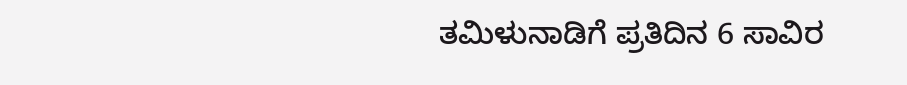ತಮಿಳುನಾಡಿಗೆ ಪ್ರತಿದಿನ 6 ಸಾವಿರ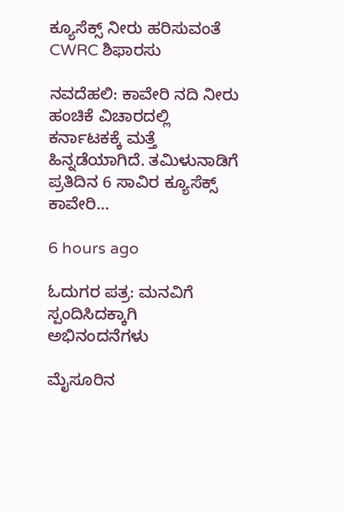ಕ್ಯೂಸೆಕ್ಸ್ ನೀರು ಹರಿಸುವಂತೆ CWRC ಶಿಫಾರಸು

ನವದೆಹಲಿ: ಕಾವೇರಿ ನದಿ ನೀರು ಹಂಚಿಕೆ ವಿಚಾರದಲ್ಲಿ ಕರ್ನಾಟಕಕ್ಕೆ ಮತ್ತೆ ಹಿನ್ನಡೆಯಾಗಿದೆ. ತಮಿಳುನಾಡಿಗೆ ಪ್ರತಿದಿನ 6 ಸಾವಿರ ಕ್ಯೂಸೆಕ್ಸ್‌ ಕಾವೇರಿ…

6 hours ago

ಓದುಗರ ಪತ್ರ: ಮನವಿಗೆ ಸ್ಪಂದಿಸಿದಕ್ಕಾಗಿ ಅಭಿನಂದನೆಗಳು

ಮೈಸೂರಿನ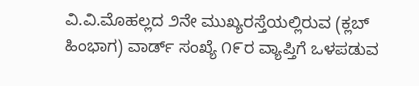ವಿ.ವಿ.ಮೊಹಲ್ಲದ ೨ನೇ ಮುಖ್ಯರಸ್ತೆಯಲ್ಲಿರುವ (ಕ್ಲಬ್ ಹಿಂಭಾಗ) ವಾರ್ಡ್ ಸಂಖ್ಯೆ ೧೯ರ ವ್ಯಾಪ್ತಿಗೆ ಒಳಪಡುವ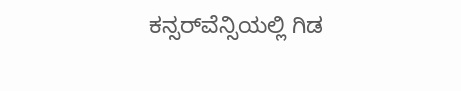ಕನ್ಸರ್‌ವೆನ್ಸಿಯಲ್ಲಿ ಗಿಡ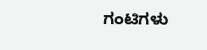ಗಂಟಿಗಳು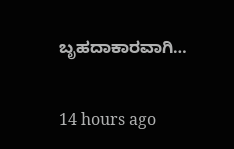ಬೃಹದಾಕಾರವಾಗಿ…

14 hours ago